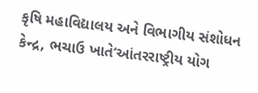કૃષિ મહાવિદ્યાલય અને વિભાગીય સંશોધન કેન્દ્ર, ભચાઉ ખાતે‘આંતરરાષ્ટ્રીય યોગ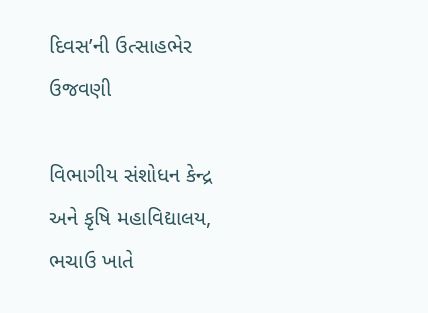દિવસ’ની ઉત્સાહભેર ઉજવણી

વિભાગીય સંશોધન કેન્દ્ર અને કૃષિ મહાવિદ્યાલય, ભચાઉ ખાતે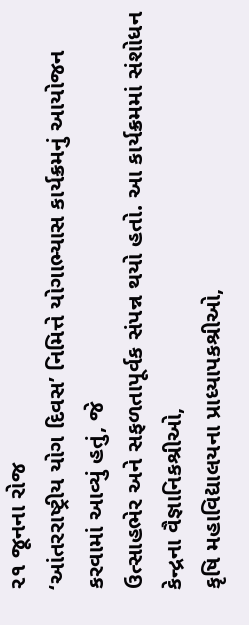૨૧ જૂનના રોજ
‘આંતરરાષ્ટ્રીય યોગ દિવસ’ નિમિત્તે યોગાભ્યાસ કાર્યક્રમનું આયોજન કરવામાં આવ્યું હતું, જે
ઉત્સાહભેર અને સફળતાપૂર્વક સંપન્ન થયો હતો. આ કાર્યક્રમમાં સંશોધન કેન્દ્રના વૈજ્ઞાનિકશ્રીઓ,
કૃષિ મહાવિદ્યાલયના પ્રાધ્યાપકશ્રીઓ,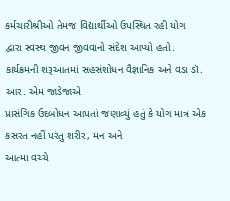કર્મચારીશ્રીઓ તેમજ વિદ્યાર્થીઓ ઉપસ્થિત રહી યોગ
દ્વારા સ્વસ્થ જીવન જીવવાનો સંદેશ આપ્યો હતો.
કાર્યક્રમની શરૂઆતમાં સહસંશોધન વૈજ્ઞાનિક અને વડા ડૉ. આર. એમ જાડેજાએ
પ્રાસંગિક ઉદબોધન આપતાં જણાવ્યું હતું કે યોગ માત્ર એક કસરત નહીં પરંતુ શરીર, મન અને
આત્મા વચ્ચે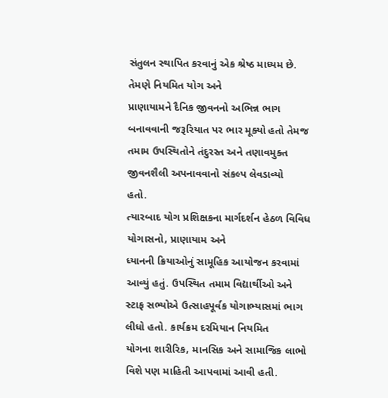સંતુલન સ્થાપિત કરવાનું એક શ્રેષ્ઠ માધ્યમ છે. તેમણે નિયમિત યોગ અને
પ્રાણાયામને દૈનિક જીવનનો અભિન્ન ભાગ બનાવવાની જરૂરિયાત પર ભાર મૂક્યો હતો તેમજ
તમામ ઉપસ્થિતોને તંદુરસ્ત અને તણાવમુક્ત જીવનશૈલી અપનાવવાનો સંકલ્પ લેવડાવ્યો
હતો.
ત્યારબાદ યોગ પ્રશિક્ષકના માર્ગદર્શન હેઠળ વિવિધ યોગાસનો, પ્રાણાયામ અને
ધ્યાનની ક્રિયાઓનું સામૂહિક આયોજન કરવામાં આવ્યું હતું. ઉપસ્થિત તમામ વિદ્યાર્થીઓ અને
સ્ટાફ સભ્યોએ ઉત્સાહપૂર્વક યોગાભ્યાસમાં ભાગ લીધો હતો. કાર્યક્રમ દરમિયાન નિયમિત
યોગના શારીરિક, માનસિક અને સામાજિક લાભો વિશે પણ માહિતી આપવામાં આવી હતી.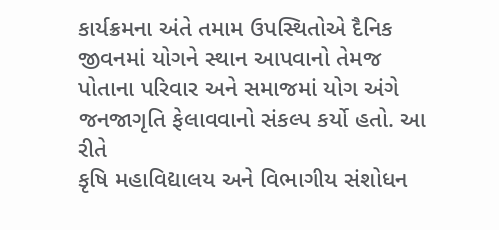કાર્યક્રમના અંતે તમામ ઉપસ્થિતોએ દૈનિક જીવનમાં યોગને સ્થાન આપવાનો તેમજ
પોતાના પરિવાર અને સમાજમાં યોગ અંગે જનજાગૃતિ ફેલાવવાનો સંકલ્પ કર્યો હતો. આ રીતે
કૃષિ મહાવિદ્યાલય અને વિભાગીય સંશોધન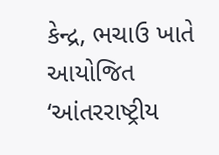કેન્દ્ર, ભચાઉ ખાતે આયોજિત ‘આંતરરાષ્ટ્રીય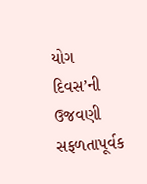યોગ
દિવસ’ની ઉજવણી સફળતાપૂર્વક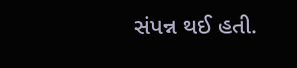સંપન્ન થઈ હતી.